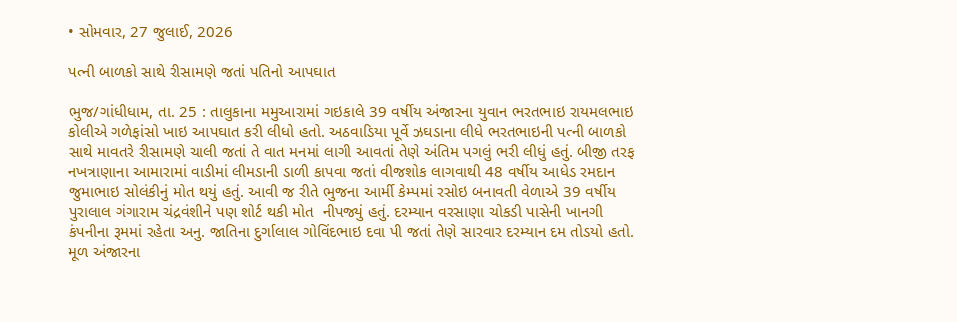• સોમવાર, 27 જુલાઈ, 2026

પત્ની બાળકો સાથે રીસામણે જતાં પતિનો આપઘાત

ભુજ/ગાંધીધામ, તા. 25 : તાલુકાના મમુઆરામાં ગઇકાલે 39 વર્ષીય અંજારના યુવાન ભરતભાઇ રાયમલભાઇ કોલીએ ગળેફાંસો ખાઇ આપઘાત કરી લીધો હતો. અઠવાડિયા પૂર્વે ઝઘડાના લીધે ભરતભાઇની પત્ની બાળકો સાથે માવતરે રીસામણે ચાલી જતાં તે વાત મનમાં લાગી આવતાં તેણે અંતિમ પગલું ભરી લીધું હતું. બીજી તરફ નખત્રાણાના આમારામાં વાડીમાં લીમડાની ડાળી કાપવા જતાં વીજશોક લાગવાથી 48 વર્ષીય આધેડ રમદાન જુમાભાઇ સોલંકીનું મોત થયું હતું. આવી જ રીતે ભુજના આર્મી કેમ્પમાં રસોઇ બનાવતી વેળાએ 39 વર્ષીય પુરાલાલ ગંગારામ ચંદ્રવંશીને પણ શોર્ટ થકી મોત  નીપજ્યું હતું. દરમ્યાન વરસાણા ચોકડી પાસેની ખાનગી કંપનીના રૂમમાં રહેતા અનુ. જાતિના દુર્ગાલાલ ગોવિંદભાઇ દવા પી જતાં તેણે સારવાર દરમ્યાન દમ તોડયો હતો. મૂળ અંજારના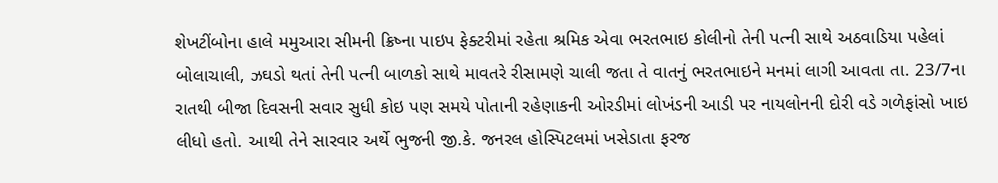શેખટીંબોના હાલે મમુઆરા સીમની ક્રિષ્ના પાઇપ ફેક્ટરીમાં રહેતા શ્રમિક એવા ભરતભાઇ કોલીનો તેની પત્ની સાથે અઠવાડિયા પહેલાં બોલાચાલી, ઝઘડો થતાં તેની પત્ની બાળકો સાથે માવતરે રીસામણે ચાલી જતા તે વાતનું ભરતભાઇને મનમાં લાગી આવતા તા. 23/7ના રાતથી બીજા દિવસની સવાર સુધી કોઇ પણ સમયે પોતાની રહેણાકની ઓરડીમાં લોખંડની આડી પર નાયલોનની દોરી વડે ગળેફાંસો ખાઇ લીધો હતો. આથી તેને સારવાર અર્થે ભુજની જી.કે. જનરલ હોસ્પિટલમાં ખસેડાતા ફરજ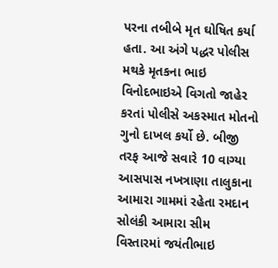પરના તબીબે મૃત ઘોષિત કર્યા હતા. આ અંગે પદ્ધર પોલીસ મથકે મૃતકના ભાઇ વિનોદભાઇએ વિગતો જાહેર કરતાં પોલીસે અકસ્માત મોતનો ગુનો દાખલ કર્યો છે. બીજી તરફ આજે સવારે 10 વાગ્યા આસપાસ નખત્રાણા તાલુકાના આમારા ગામમાં રહેતા રમદાન સોલંકી આમારા સીમ વિસ્તારમાં જયંતીભાઇ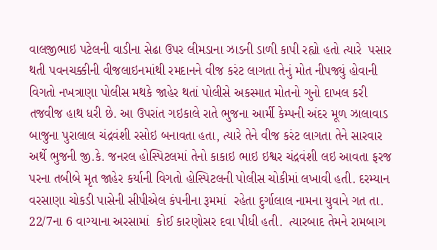વાલજીભાઇ પટેલની વાડીના સેઢા ઉપર લીમડાના ઝાડની ડાળી કાપી રહ્યો હતો ત્યારે  પસાર થતી પવનચક્કીની વીજલાઇનમાંથી રમદાનને વીજ કરંટ લાગતા તેનું મોત નીપજ્યું હોવાની વિગતો નખત્રાણા પોલીસ મથકે જાહેર થતાં પોલીસે અકસ્માત મોતનો ગુનો દાખલ કરી તજવીજ હાથ ધરી છે. આ ઉપરાંત ગઇકાલે રાતે ભુજના આર્મી કેમ્પની અંદર મૂળ ઝાલાવાડ બાજુના પુરાલાલ ચંદ્રવંશી રસોઇ બનાવતા હતા, ત્યારે તેને વીજ કરંટ લાગતા તેને સારવાર અર્થે ભુજની જી.કે. જનરલ હોસ્પિટલમાં તેનો કાકાઇ ભાઇ ઇશ્વર ચંદ્રવંશી લઇ આવતા ફરજ પરના તબીબે મૃત જાહેર કર્યાની વિગતો હોસ્પિટલની પોલીસ ચોકીમાં લખાવી હતી. દરમ્યાન વરસાણા ચોકડી પાસેની સીપીએલ કંપનીના રૂમમાં  રહેતા દુર્ગાલાલ નામના યુવાને ગત તા. 22/7ના 6 વાગ્યાના અરસામાં  કોઈ કારણોસર દવા પીધી હતી.  ત્યારબાદ તેમને રામબાગ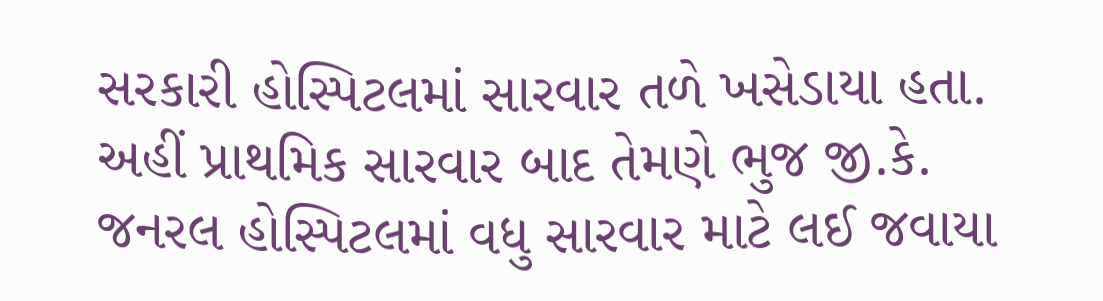સરકારી હોસ્પિટલમાં સારવાર તળે ખસેડાયા હતા. અહીં પ્રાથમિક સારવાર બાદ તેમણે ભુજ જી.કે. જનરલ હોસ્પિટલમાં વધુ સારવાર માટે લઈ જવાયા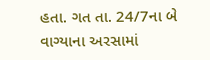હતા. ગત તા. 24/7ના બે વાગ્યાના અરસામાં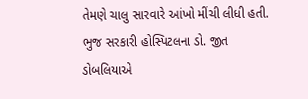તેમણે ચાલુ સારવારે આંખો મીંચી લીધી હતી. ભુજ સરકારી હોસ્પિટલના ડો. જીત ડોબલિયાએ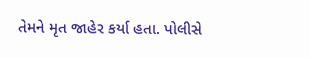તેમને મૃત જાહેર કર્યા હતા. પોલીસે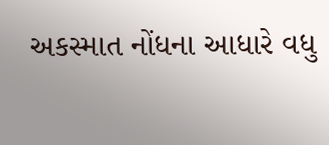અકસ્માત નોંધના આધારે વધુ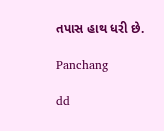તપાસ હાથ ધરી છે.

Panchang

dd